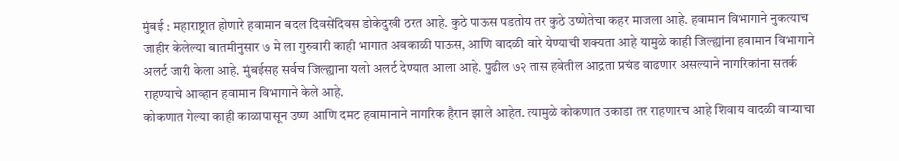मुंबई : महाराष्ट्रात होणारे हवामान बदल दिवसेंदिवस डोकेदुखी ठरत आहे. कुठे पाऊस पडतोय तर कुठे उष्णेतेचा कहर माजला आहे. हवामान विभागाने नुकत्याच जाहीर केलेल्या बातमीनुसार ७ मे ला गुरुवारी काही भागात अवकाळी पाऊस, आणि वादळी वारे येण्याची शक्यता आहे यामुळे काही जिल्ह्यांना हवामान विभागाने अलर्ट जारी केला आहे. मुंबईसह सर्वच जिल्ह्याना यलो अलर्ट देण्यात आला आहे. पुढील ७२ तास हवेतील आद्रता प्रचंड वाढणार असल्याने नागरिकांना सतर्क राहण्याचे आव्हान हवामान विभागाने केले आहे.
कोकणात गेल्या काही काळापासून उष्ण आणि दमट हवामानाने नागरिक हैरान झाले आहेत. त्यामुळे कोकणात उकाडा तर राहणारच आहे शिवाय वादळी वाऱ्याचा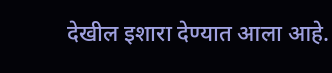देखील इशारा देण्यात आला आहे.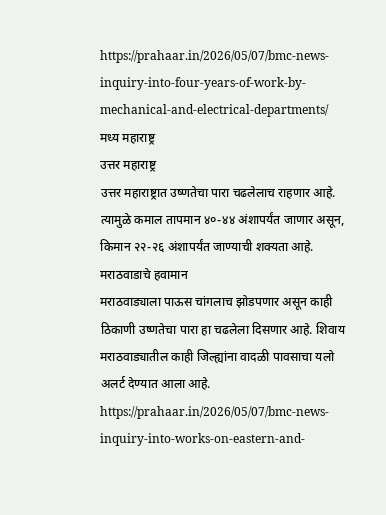https://prahaar.in/2026/05/07/bmc-news-inquiry-into-four-years-of-work-by-mechanical-and-electrical-departments/
मध्य महाराष्ट्र
उत्तर महाराष्ट्र
उत्तर महाराष्ट्रात उष्णतेचा पारा चढलेलाच राहणार आहे. त्यामुळे कमाल तापमान ४०-४४ अंशापर्यंत जाणार असून, किमान २२-२६ अंशापर्यंत जाण्याची शक्यता आहे.
मराठवाडाचे हवामान
मराठवाड्याला पाऊस चांगलाच झोडपणार असून काही ठिकाणी उष्णतेचा पारा हा चढलेला दिसणार आहे. शिवाय मराठवाड्यातील काही जिल्ह्यांना वादळी पावसाचा यलो अलर्ट देण्यात आला आहे.
https://prahaar.in/2026/05/07/bmc-news-inquiry-into-works-on-eastern-and-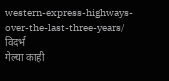western-express-highways-over-the-last-three-years/
विदर्भ
गेल्या काही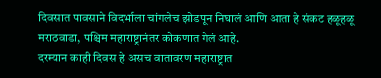दिवसात पावसाने विदर्भाला चांगलेच झोडपून निघालं आणि आता हे संकट हळूहळू मराठवाडा, पश्चिम महाराष्ट्रानंतर कोकणात गेलं आहे.
दरम्यान काही दिवस हे असच वातावरण महाराष्ट्रात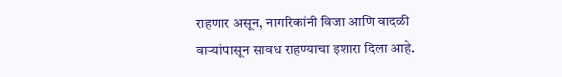राहणार असून, नागरिकांनी विजा आणि वादळी वाऱ्यांपासून सावध राहण्याचा इशारा दिला आहे.